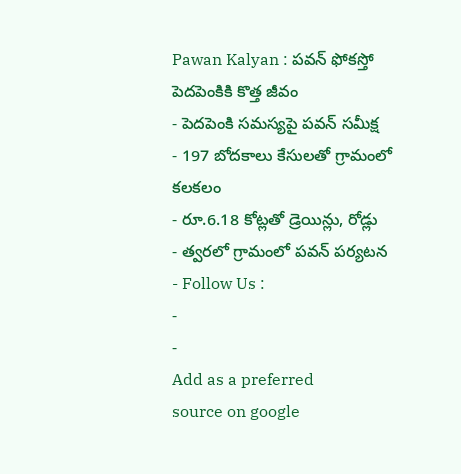Pawan Kalyan : పవన్ ఫోకస్తో పెదపెంకికి కొత్త జీవం
- పెదపెంకి సమస్యపై పవన్ సమీక్ష
- 197 బోదకాలు కేసులతో గ్రామంలో కలకలం
- రూ.6.18 కోట్లతో డ్రెయిన్లు, రోడ్లు
- త్వరలో గ్రామంలో పవన్ పర్యటన
- Follow Us :
-
-
Add as a preferred
source on google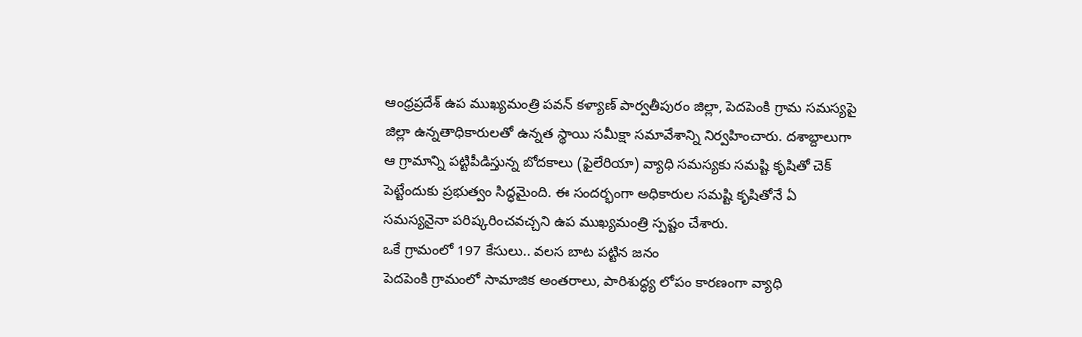ఆంధ్రప్రదేశ్ ఉప ముఖ్యమంత్రి పవన్ కళ్యాణ్ పార్వతీపురం జిల్లా, పెదపెంకి గ్రామ సమస్యపై జిల్లా ఉన్నతాధికారులతో ఉన్నత స్థాయి సమీక్షా సమావేశాన్ని నిర్వహించారు. దశాబ్దాలుగా ఆ గ్రామాన్ని పట్టిపీడిస్తున్న బోదకాలు (ఫైలేరియా) వ్యాధి సమస్యకు సమష్టి కృషితో చెక్ పెట్టేందుకు ప్రభుత్వం సిద్ధమైంది. ఈ సందర్భంగా అధికారుల సమష్టి కృషితోనే ఏ సమస్యనైనా పరిష్కరించవచ్చని ఉప ముఖ్యమంత్రి స్పష్టం చేశారు.
ఒకే గ్రామంలో 197 కేసులు.. వలస బాట పట్టిన జనం
పెదపెంకి గ్రామంలో సామాజిక అంతరాలు, పారిశుద్ధ్య లోపం కారణంగా వ్యాధి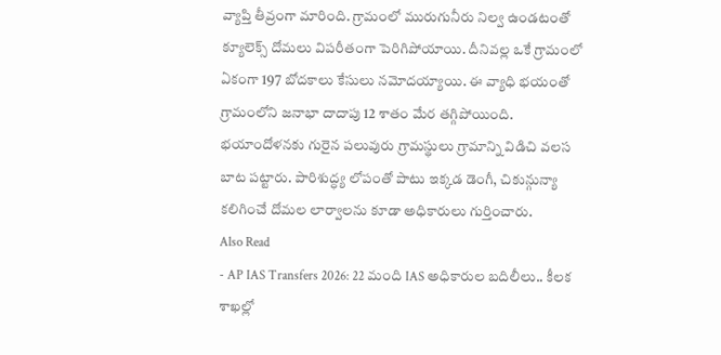వ్యాప్తి తీవ్రంగా మారింది. గ్రామంలో మురుగునీరు నిల్వ ఉండటంతో క్యూలెక్స్ దోమలు విపరీతంగా పెరిగిపోయాయి. దీనివల్ల ఒకే గ్రామంలో ఏకంగా 197 బోదకాలు కేసులు నమోదయ్యాయి. ఈ వ్యాధి భయంతో గ్రామంలోని జనాభా దాదాపు 12 శాతం మేర తగ్గిపోయింది. భయాందోళనకు గురైన పలువురు గ్రామస్థులు గ్రామాన్ని విడిచి వలస బాట పట్టారు. పారిశుద్ధ్య లోపంతో పాటు ఇక్కడ డెంగీ, చికున్గున్యా కలిగించే దోమల లార్వాలను కూడా అధికారులు గుర్తించారు.
Also Read
- AP IAS Transfers 2026: 22 మంది IAS అధికారుల బదిలీలు.. కీలక శాఖల్లో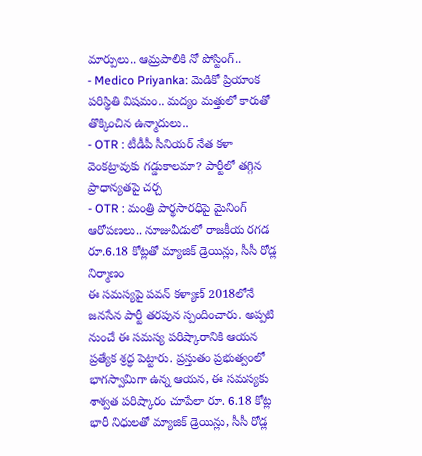మార్పులు.. ఆమ్రపాలికి నో పోస్టింగ్..
- Medico Priyanka: మెడికో ప్రియాంక పరిస్థితి విషమం.. మద్యం మత్తులో కారుతో తొక్కించిన ఉన్మాదులు..
- OTR : టీడీపీ సీనియర్ నేత కళా వెంకట్రావుకు గడ్డుకాలమా? పార్టీలో తగ్గిన ప్రాధాన్యతపై చర్చ
- OTR : మంత్రి పార్థసారధిపై మైనింగ్ ఆరోపణలు.. నూజువీడులో రాజకీయ రగడ
రూ.6.18 కోట్లతో మ్యాజిక్ డ్రెయిన్లు, సీసీ రోడ్ల నిర్మాణం
ఈ సమస్యపై పవన్ కళ్యాణ్ 2018లోనే జనసేన పార్టీ తరపున స్పందించారు. అప్పటి నుంచే ఈ సమస్య పరిష్కారానికి ఆయన ప్రత్యేక శ్రద్ధ పెట్టారు. ప్రస్తుతం ప్రభుత్వంలో భాగస్వామిగా ఉన్న ఆయన, ఈ సమస్యకు శాశ్వత పరిష్కారం చూపేలా రూ. 6.18 కోట్ల భారీ నిధులతో మ్యాజిక్ డ్రెయిన్లు, సీసీ రోడ్ల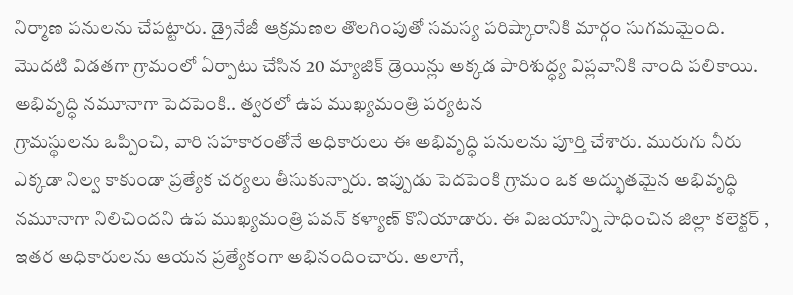నిర్మాణ పనులను చేపట్టారు. డ్రైనేజీ ఆక్రమణల తొలగింపుతో సమస్య పరిష్కారానికి మార్గం సుగమమైంది. మొదటి విడతగా గ్రామంలో ఏర్పాటు చేసిన 20 మ్యాజిక్ డ్రెయిన్లు అక్కడ పారిశుద్ధ్య విప్లవానికి నాంది పలికాయి.
అభివృద్ధి నమూనాగా పెదపెంకి.. త్వరలో ఉప ముఖ్యమంత్రి పర్యటన
గ్రామస్థులను ఒప్పించి, వారి సహకారంతోనే అధికారులు ఈ అభివృద్ధి పనులను పూర్తి చేశారు. మురుగు నీరు ఎక్కడా నిల్వ కాకుండా ప్రత్యేక చర్యలు తీసుకున్నారు. ఇప్పుడు పెదపెంకి గ్రామం ఒక అద్భుతమైన అభివృద్ధి నమూనాగా నిలిచిందని ఉప ముఖ్యమంత్రి పవన్ కళ్యాణ్ కొనియాడారు. ఈ విజయాన్ని సాధించిన జిల్లా కలెక్టర్ , ఇతర అధికారులను ఆయన ప్రత్యేకంగా అభినందించారు. అలాగే,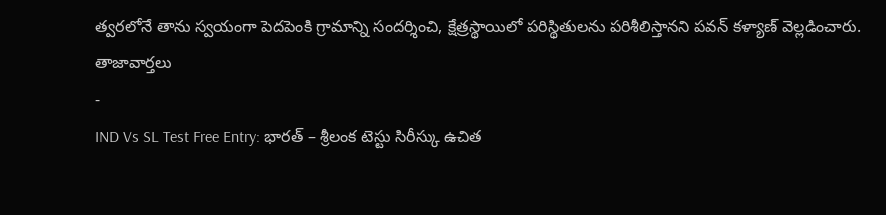త్వరలోనే తాను స్వయంగా పెదపెంకి గ్రామాన్ని సందర్శించి, క్షేత్రస్థాయిలో పరిస్థితులను పరిశీలిస్తానని పవన్ కళ్యాణ్ వెల్లడించారు.
తాజావార్తలు
-
IND Vs SL Test Free Entry: భారత్ – శ్రీలంక టెస్టు సిరీస్కు ఉచిత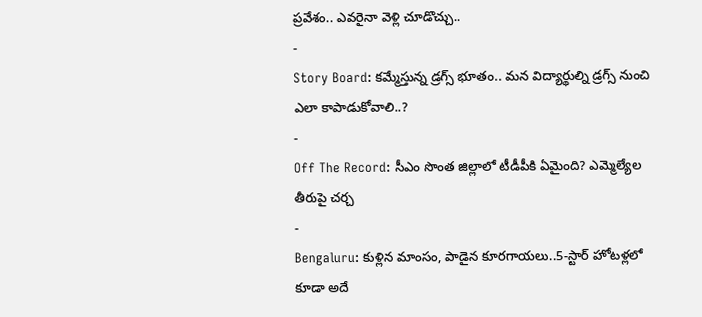ప్రవేశం.. ఎవరైనా వెళ్లి చూడొచ్చు..
-
Story Board: కమ్మేస్తున్న డ్రగ్స్ భూతం.. మన విద్యార్థుల్ని డ్రగ్స్ నుంచి ఎలా కాపాడుకోవాలి..?
-
Off The Record: సీఎం సొంత జిల్లాలో టీడీపీకి ఏమైంది? ఎమ్మెల్యేల తీరుపై చర్చ
-
Bengaluru: కుళ్లిన మాంసం, పాడైన కూరగాయలు..5-స్టార్ హోటళ్లలో కూడా అదే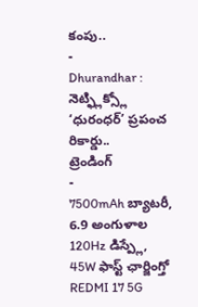కంపు..
-
Dhurandhar : నెట్ఫ్లిక్స్లో ‘ధురంధర్’ ప్రపంచ రికార్డు..
ట్రెండింగ్
-
7500mAh బ్యాటరీ, 6.9 అంగుళాల 120Hz డిస్ప్లే, 45W ఫాస్ట్ ఛార్జింగ్తో REDMI 17 5G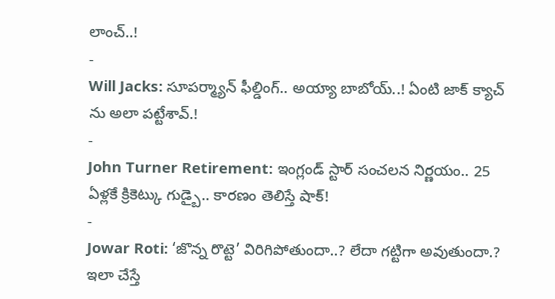లాంచ్..!
-
Will Jacks: సూపర్మ్యాన్ ఫీల్డింగ్.. అయ్యా బాబోయ్..! ఏంటి జాక్ క్యాచ్ ను అలా పట్టేశావ్.!
-
John Turner Retirement: ఇంగ్లండ్ స్టార్ సంచలన నిర్ణయం.. 25 ఏళ్లకే క్రికెట్కు గుడ్బై.. కారణం తెలిస్తే షాక్!
-
Jowar Roti: ‘జొన్న రొట్టె’ విరిగిపోతుందా..? లేదా గట్టిగా అవుతుందా.? ఇలా చేస్తే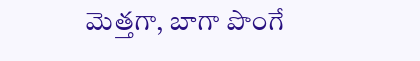మెత్తగా, బాగా పొంగే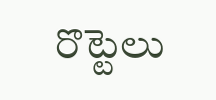రొట్టెలు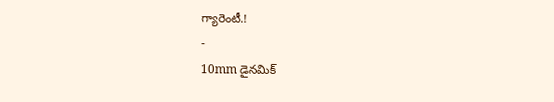గ్యారెంటీ.!
-
10mm డైనమిక్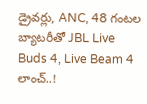డ్రైవర్లు, ANC, 48 గంటల బ్యాటరీతో JBL Live Buds 4, Live Beam 4 లాంచ్..!